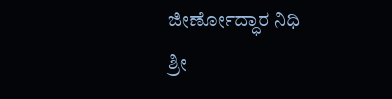ಜೀರ್ಣೋದ್ಧಾರ ನಿಧಿ
ಶ್ರೀ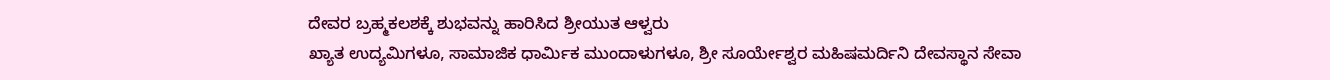ದೇವರ ಬ್ರಹ್ಮಕಲಶಕ್ಕೆ ಶುಭವನ್ನು ಹಾರಿಸಿದ ಶ್ರೀಯುತ ಆಳ್ವರು
ಖ್ಯಾತ ಉದ್ಯಮಿಗಳೂ, ಸಾಮಾಜಿಕ ಧಾರ್ಮಿಕ ಮುಂದಾಳುಗಳೂ, ಶ್ರೀ ಸೂರ್ಯೇಶ್ವರ ಮಹಿಷಮರ್ದಿನಿ ದೇವಸ್ಥಾನ ಸೇವಾ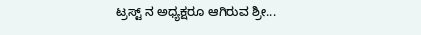ಟ್ರಸ್ಟ್ ನ ಅಧ್ಯಕ್ಷರೂ ಆಗಿರುವ ಶ್ರೀ...